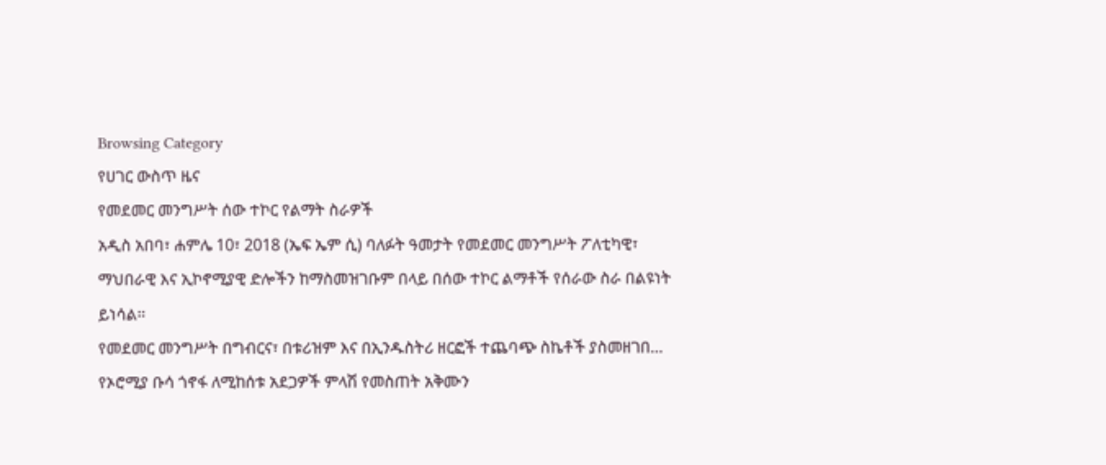Browsing Category
የሀገር ውስጥ ዜና
የመደመር መንግሥት ሰው ተኮር የልማት ስራዎች
አዲስ አበባ፣ ሐምሌ 10፣ 2018 (ኤፍ ኤም ሲ) ባለፉት ዓመታት የመደመር መንግሥት ፖለቲካዊ፣ ማህበራዊ እና ኢኮኖሚያዊ ድሎችን ከማስመዝገቡም በላይ በሰው ተኮር ልማቶች የሰራው ስራ በልዩነት ይነሳል፡፡
የመደመር መንግሥት በግብርና፣ በቱሪዝም እና በኢንዱስትሪ ዘርፎች ተጨባጭ ስኬቶች ያስመዘገበ…
የኦሮሚያ ቡሳ ጎኖፋ ለሚከሰቱ አደጋዎች ምላሽ የመስጠት አቅሙን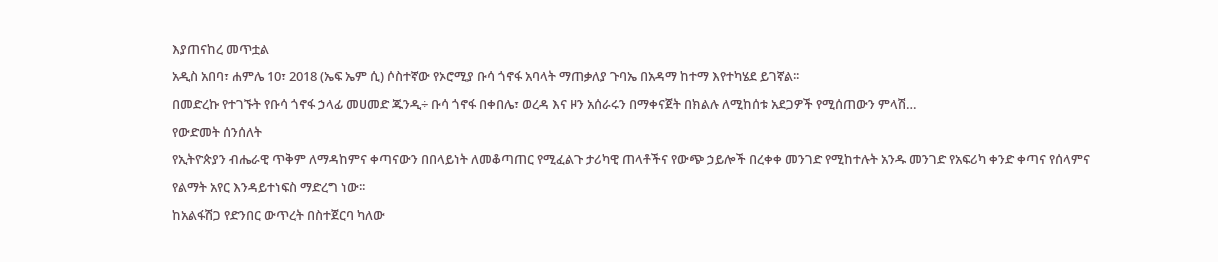እያጠናከረ መጥቷል
አዲስ አበባ፣ ሐምሌ 10፣ 2018 (ኤፍ ኤም ሲ) ሶስተኛው የኦሮሚያ ቡሳ ጎኖፋ አባላት ማጠቃለያ ጉባኤ በአዳማ ከተማ እየተካሄደ ይገኛል፡፡
በመድረኩ የተገኙት የቡሳ ጎኖፋ ኃላፊ መሀመድ ጁንዲ÷ ቡሳ ጎኖፋ በቀበሌ፣ ወረዳ እና ዞን አሰራሩን በማቀናጀት በክልሉ ለሚከሰቱ አደጋዎች የሚሰጠውን ምላሽ…
የውድመት ሰንሰለት
የኢትዮጵያን ብሔራዊ ጥቅም ለማዳከምና ቀጣናውን በበላይነት ለመቆጣጠር የሚፈልጉ ታሪካዊ ጠላቶችና የውጭ ኃይሎች በረቀቀ መንገድ የሚከተሉት አንዱ መንገድ የአፍሪካ ቀንድ ቀጣና የሰላምና የልማት አየር እንዳይተነፍስ ማድረግ ነው፡፡
ከአልፋሽጋ የድንበር ውጥረት በስተጀርባ ካለው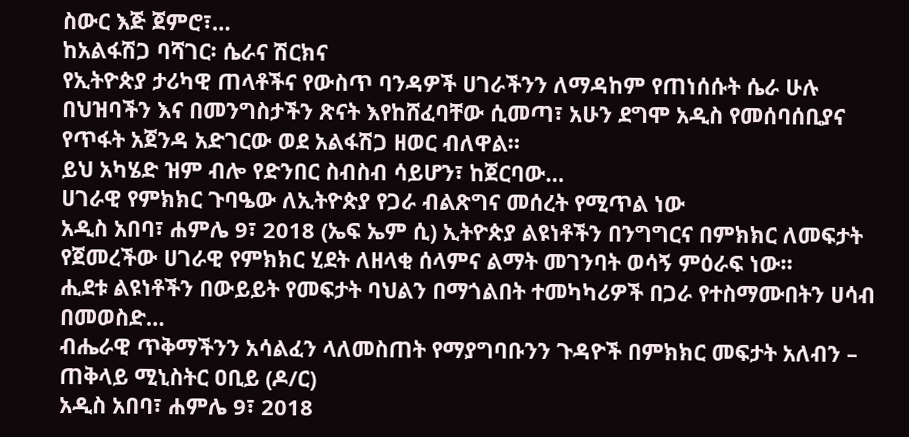ስውር እጅ ጀምሮ፣…
ከአልፋሽጋ ባሻገር፡ ሴራና ሽርክና
የኢትዮጵያ ታሪካዊ ጠላቶችና የውስጥ ባንዳዎች ሀገራችንን ለማዳከም የጠነሰሱት ሴራ ሁሉ በህዝባችን እና በመንግስታችን ጽናት እየከሸፈባቸው ሲመጣ፣ አሁን ደግሞ አዲስ የመሰባሰቢያና የጥፋት አጀንዳ አድገርው ወደ አልፋሽጋ ዘወር ብለዋል።
ይህ አካሄድ ዝም ብሎ የድንበር ስብስብ ሳይሆን፣ ከጀርባው…
ሀገራዊ የምክክር ጉባዔው ለኢትዮጵያ የጋራ ብልጽግና መሰረት የሚጥል ነው
አዲስ አበባ፣ ሐምሌ 9፣ 2018 (ኤፍ ኤም ሲ) ኢትዮጵያ ልዩነቶችን በንግግርና በምክክር ለመፍታት የጀመረችው ሀገራዊ የምክክር ሂደት ለዘላቂ ሰላምና ልማት መገንባት ወሳኝ ምዕራፍ ነው።
ሒደቱ ልዩነቶችን በውይይት የመፍታት ባህልን በማጎልበት ተመካካሪዎች በጋራ የተስማሙበትን ሀሳብ በመወስድ…
ብሔራዊ ጥቅማችንን አሳልፈን ላለመስጠት የማያግባቡንን ጉዳዮች በምክክር መፍታት አለብን – ጠቅላይ ሚኒስትር ዐቢይ (ዶ/ር)
አዲስ አበባ፣ ሐምሌ 9፣ 2018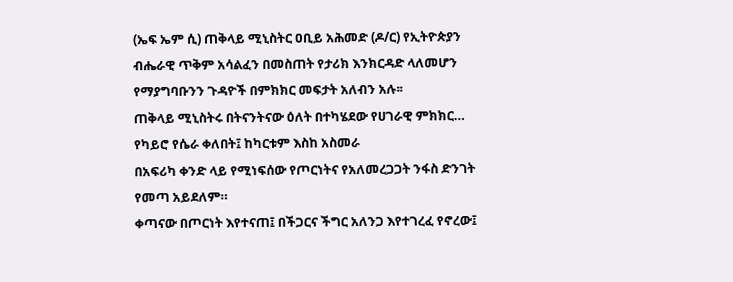(ኤፍ ኤም ሲ) ጠቅላይ ሚኒስትር ዐቢይ አሕመድ (ዶ/ር) የኢትዮጵያን ብሔራዊ ጥቅም አሳልፈን በመስጠት የታሪክ እንክርዳድ ላለመሆን የማያግባቡንን ጉዳዮች በምክክር መፍታት አለብን አሉ፡፡
ጠቅላይ ሚኒስትሩ በትናንትናው ዕለት በተካሄደው የሀገራዊ ምክክር…
የካይሮ የሴራ ቀለበት፤ ከካርቱም እስከ አስመራ
በአፍሪካ ቀንድ ላይ የሚነፍሰው የጦርነትና የአለመረጋጋት ንፋስ ድንገት የመጣ አይደለም።
ቀጣናው በጦርነት እየተናጠ፤ በችጋርና ችግር አለንጋ እየተገረፈ የኖረው፤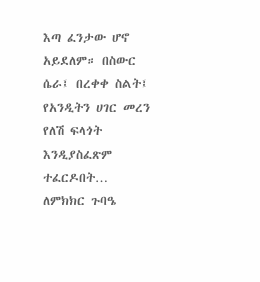እጣ ፈንታው ሆኖ አይደለም። በስውር ሴራ፤ በረቀቀ ስልት፤ የአንዲትን ሀገር መረን የለሽ ፍላጎት እንዲያስፈጽም ተፈርዶበት…
ለምክክር ጉባዔ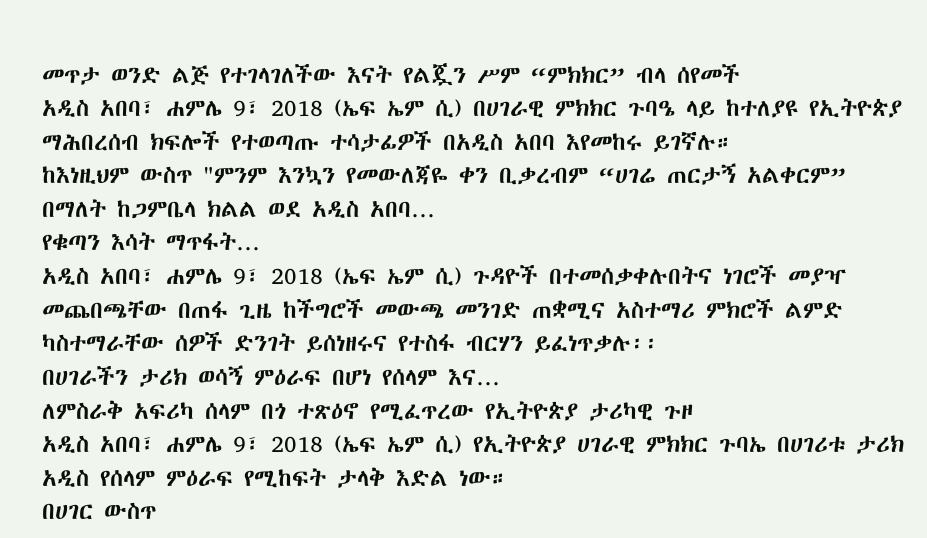መጥታ ወንድ ልጅ የተገላገለችው እናት የልጇን ሥም “ምክክር” ብላ ሰየመች
አዲስ አበባ፣ ሐምሌ 9፣ 2018 (ኤፍ ኤም ሲ) በሀገራዊ ምክክር ጉባዔ ላይ ከተለያዩ የኢትዮጵያ ማሕበረሰብ ክፍሎች የተወጣጡ ተሳታፊዎች በአዲስ አበባ እየመከሩ ይገኛሉ።
ከእነዚህም ውስጥ "ምንም እንኳን የመውለጃዬ ቀን ቢቃረብም “ሀገሬ ጠርታኝ አልቀርም” በማለት ከጋምቤላ ክልል ወደ አዲስ አበባ…
የቁጣን እሳት ማጥፋት…
አዲስ አበባ፣ ሐምሌ 9፣ 2018 (ኤፍ ኤም ሲ) ጉዳዮች በተመሰቃቀሉበትና ነገሮች መያዣ መጨበጫቸው በጠፋ ጊዜ ከችግሮች መውጫ መንገድ ጠቋሚና አስተማሪ ምክሮች ልምድ ካስተማራቸው ሰዎች ድንገት ይሰነዘሩና የተስፋ ብርሃን ይፈነጥቃሉ፡፡
በሀገራችን ታሪክ ወሳኝ ምዕራፍ በሆነ የሰላም እና…
ለምስራቅ አፍሪካ ሰላም በጎ ተጽዕኖ የሚፈጥረው የኢትዮጵያ ታሪካዊ ጉዞ
አዲስ አበባ፣ ሐምሌ 9፣ 2018 (ኤፍ ኤም ሲ) የኢትዮጵያ ሀገራዊ ምክክር ጉባኤ በሀገሪቱ ታሪክ አዲስ የሰላም ምዕራፍ የሚከፍት ታላቅ እድል ነው።
በሀገር ውስጥ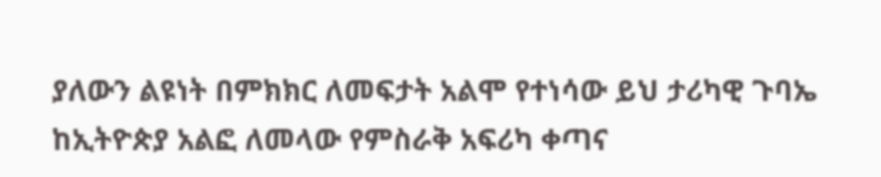ያለውን ልዩነት በምክክር ለመፍታት አልሞ የተነሳው ይህ ታሪካዊ ጉባኤ ከኢትዮጵያ አልፎ ለመላው የምስራቅ አፍሪካ ቀጣና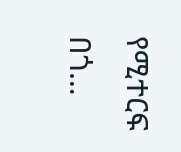የሚተርፍ በጎ…